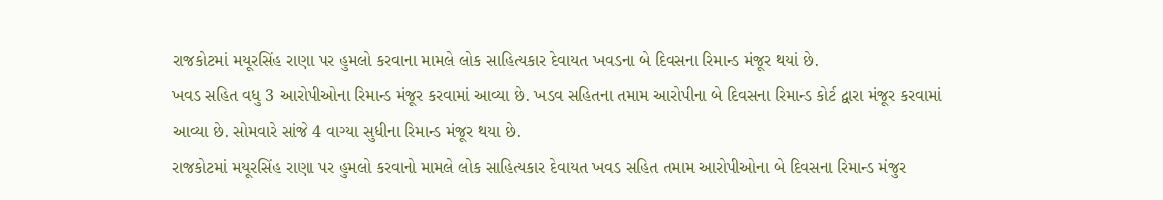રાજકોટમાં મયૂરસિંહ રાણા પર હુમલો કરવાના મામલે લોક સાહિત્યકાર દેવાયત ખવડના બે દિવસના રિમાન્ડ મંજૂર થયાં છે.
ખવડ સહિત વધુ 3 આરોપીઓના રિમાન્ડ મંજૂર કરવામાં આવ્યા છે. ખડવ સહિતના તમામ આરોપીના બે દિવસના રિમાન્ડ કોર્ટ દ્વારા મંજૂર કરવામાં આવ્યા છે. સોમવારે સાંજે 4 વાગ્યા સુધીના રિમાન્ડ મંજૂર થયા છે.
રાજકોટમાં મયૂરસિંહ રાણા પર હુમલો કરવાનો મામલે લોક સાહિત્યકાર દેવાયત ખવડ સહિત તમામ આરોપીઓના બે દિવસના રિમાન્ડ મંજુર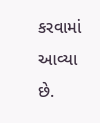કરવામાં આવ્યા છે.